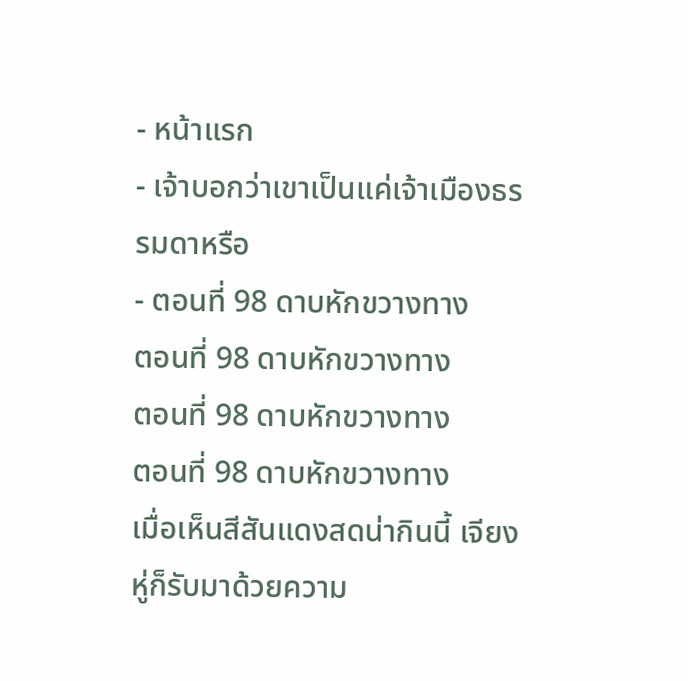- หน้าแรก
- เจ้าบอกว่าเขาเป็นแค่เจ้าเมืองธรรมดาหรือ
- ตอนที่ 98 ดาบหักขวางทาง
ตอนที่ 98 ดาบหักขวางทาง
ตอนที่ 98 ดาบหักขวางทาง
ตอนที่ 98 ดาบหักขวางทาง
เมื่อเห็นสีสันแดงสดน่ากินนี้ เจียงหู่ก็รับมาด้วยความ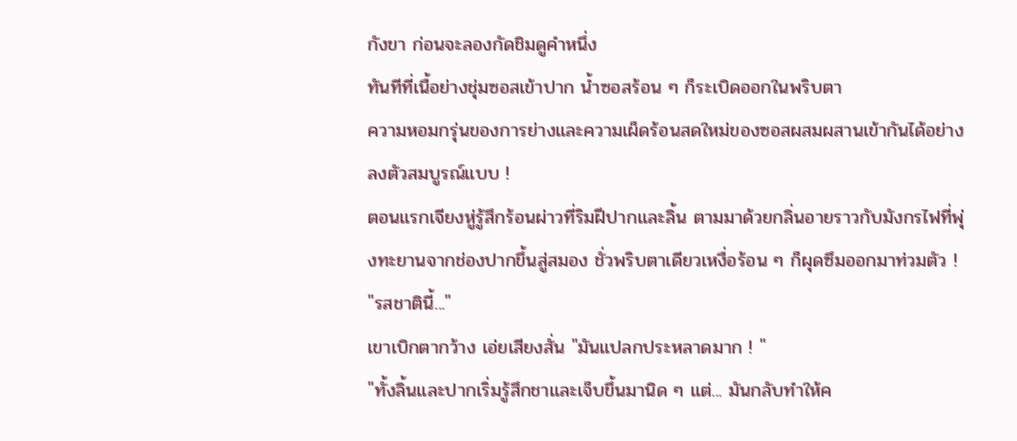กังขา ก่อนจะลองกัดชิมดูคำหนึ่ง
ทันทีที่เนื้อย่างชุ่มซอสเข้าปาก น้ำซอสร้อน ๆ ก็ระเบิดออกในพริบตา
ความหอมกรุ่นของการย่างและความเผ็ดร้อนสดใหม่ของซอสผสมผสานเข้ากันได้อย่างลงตัวสมบูรณ์แบบ !
ตอนแรกเจียงหู่รู้สึกร้อนผ่าวที่ริมฝีปากและลิ้น ตามมาด้วยกลิ่นอายราวกับมังกรไฟที่พุ่งทะยานจากช่องปากขึ้นสู่สมอง ชั่วพริบตาเดียวเหงื่อร้อน ๆ ก็ผุดซึมออกมาท่วมตัว !
"รสชาตินี้..."
เขาเบิกตากว้าง เอ่ยเสียงสั่น "มันแปลกประหลาดมาก ! "
"ทั้งลิ้นและปากเริ่มรู้สึกชาและเจ็บขึ้นมานิด ๆ แต่... มันกลับทำให้ค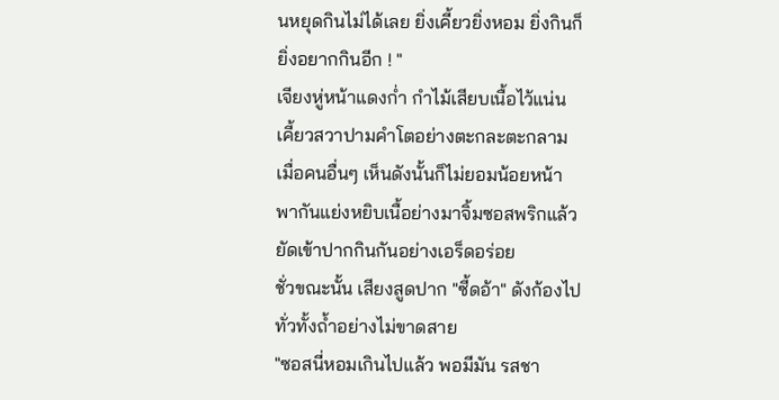นหยุดกินไม่ได้เลย ยิ่งเคี้ยวยิ่งหอม ยิ่งกินก็ยิ่งอยากกินอีก ! "
เจียงหู่หน้าแดงก่ำ กำไม้เสียบเนื้อไว้แน่น เคี้ยวสวาปามคำโตอย่างตะกละตะกลาม
เมื่อคนอื่นๆ เห็นดังนั้นก็ไม่ยอมน้อยหน้า พากันแย่งหยิบเนื้อย่างมาจิ้มซอสพริกแล้วยัดเข้าปากกินกันอย่างเอร็ดอร่อย
ชั่วขณะนั้น เสียงสูดปาก "ซี้ดอ้า" ดังก้องไปทั่วทั้งถ้ำอย่างไม่ขาดสาย
"ซอสนี่หอมเกินไปแล้ว พอมีมัน รสชา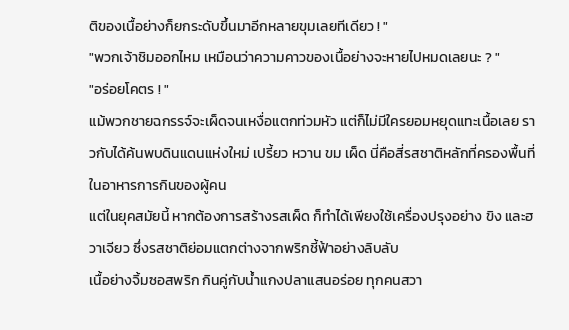ติของเนื้อย่างก็ยกระดับขึ้นมาอีกหลายขุมเลยทีเดียว ! "
"พวกเจ้าชิมออกไหม เหมือนว่าความคาวของเนื้อย่างจะหายไปหมดเลยนะ ? "
"อร่อยโคตร ! "
แม้พวกชายฉกรรจ์จะเผ็ดจนเหงื่อแตกท่วมหัว แต่ก็ไม่มีใครยอมหยุดแทะเนื้อเลย ราวกับได้ค้นพบดินแดนแห่งใหม่ เปรี้ยว หวาน ขม เผ็ด นี่คือสี่รสชาติหลักที่ครองพื้นที่ในอาหารการกินของผู้คน
แต่ในยุคสมัยนี้ หากต้องการสร้างรสเผ็ด ก็ทำได้เพียงใช้เครื่องปรุงอย่าง ขิง และฮวาเจียว ซึ่งรสชาติย่อมแตกต่างจากพริกชี้ฟ้าอย่างลิบลับ
เนื้อย่างจิ้มซอสพริก กินคู่กับน้ำแกงปลาแสนอร่อย ทุกคนสวา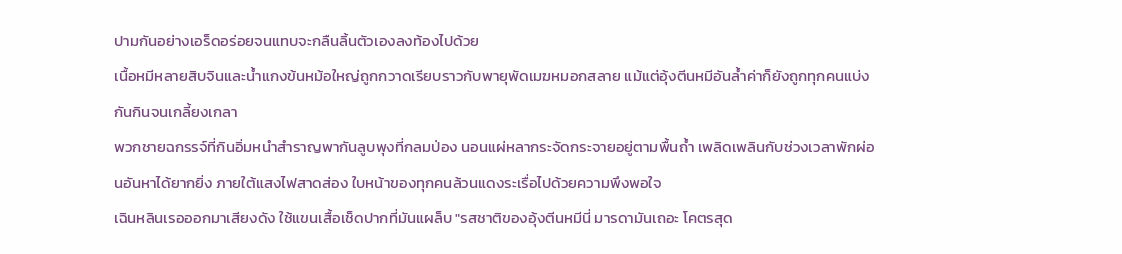ปามกันอย่างเอร็ดอร่อยจนแทบจะกลืนลิ้นตัวเองลงท้องไปด้วย
เนื้อหมีหลายสิบจินและน้ำแกงข้นหม้อใหญ่ถูกกวาดเรียบราวกับพายุพัดเมฆหมอกสลาย แม้แต่อุ้งตีนหมีอันล้ำค่าก็ยังถูกทุกคนแบ่งกันกินจนเกลี้ยงเกลา
พวกชายฉกรรจ์ที่กินอิ่มหนำสำราญพากันลูบพุงที่กลมป่อง นอนแผ่หลากระจัดกระจายอยู่ตามพื้นถ้ำ เพลิดเพลินกับช่วงเวลาพักผ่อนอันหาได้ยากยิ่ง ภายใต้แสงไฟสาดส่อง ใบหน้าของทุกคนล้วนแดงระเรื่อไปด้วยความพึงพอใจ
เฉินหลินเรอออกมาเสียงดัง ใช้แขนเสื้อเช็ดปากที่มันแผล็บ "รสชาติของอุ้งตีนหมีนี่ มารดามันเถอะ โคตรสุด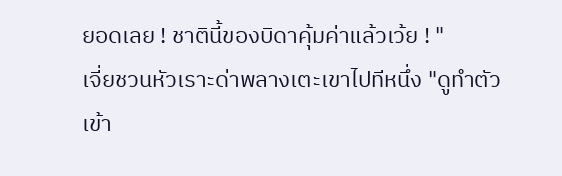ยอดเลย ! ชาตินี้ของบิดาคุ้มค่าแล้วเว้ย ! "
เจี่ยชวนหัวเราะด่าพลางเตะเขาไปทีหนึ่ง "ดูทำตัวเข้า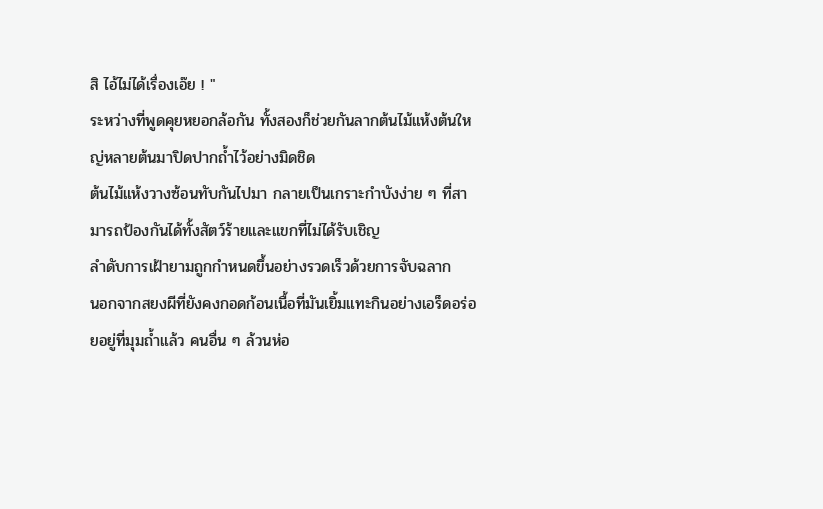สิ ไอ้ไม่ได้เรื่องเอ๊ย ! "
ระหว่างที่พูดคุยหยอกล้อกัน ทั้งสองก็ช่วยกันลากต้นไม้แห้งต้นใหญ่หลายต้นมาปิดปากถ้ำไว้อย่างมิดชิด
ต้นไม้แห้งวางซ้อนทับกันไปมา กลายเป็นเกราะกำบังง่าย ๆ ที่สามารถป้องกันได้ทั้งสัตว์ร้ายและแขกที่ไม่ได้รับเชิญ
ลำดับการเฝ้ายามถูกกำหนดขึ้นอย่างรวดเร็วด้วยการจับฉลาก
นอกจากสยงผีที่ยังคงกอดก้อนเนื้อที่มันเยิ้มแทะกินอย่างเอร็ดอร่อยอยู่ที่มุมถ้ำแล้ว คนอื่น ๆ ล้วนห่อ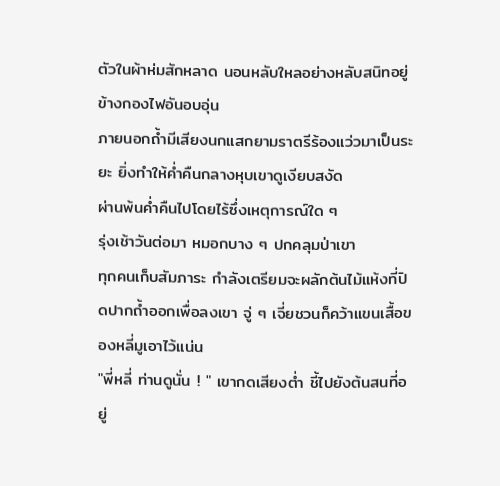ตัวในผ้าห่มสักหลาด นอนหลับใหลอย่างหลับสนิทอยู่ข้างกองไฟอันอบอุ่น
ภายนอกถ้ำมีเสียงนกแสกยามราตรีร้องแว่วมาเป็นระยะ ยิ่งทำให้ค่ำคืนกลางหุบเขาดูเงียบสงัด
ผ่านพ้นค่ำคืนไปโดยไร้ซึ่งเหตุการณ์ใด ๆ
รุ่งเช้าวันต่อมา หมอกบาง ๆ ปกคลุมป่าเขา
ทุกคนเก็บสัมภาระ กำลังเตรียมจะผลักต้นไม้แห้งที่ปิดปากถ้ำออกเพื่อลงเขา จู่ ๆ เจี่ยชวนก็คว้าแขนเสื้อของหลี่มูเอาไว้แน่น
"พี่หลี่ ท่านดูนั่น ! " เขากดเสียงต่ำ ชี้ไปยังต้นสนที่อยู่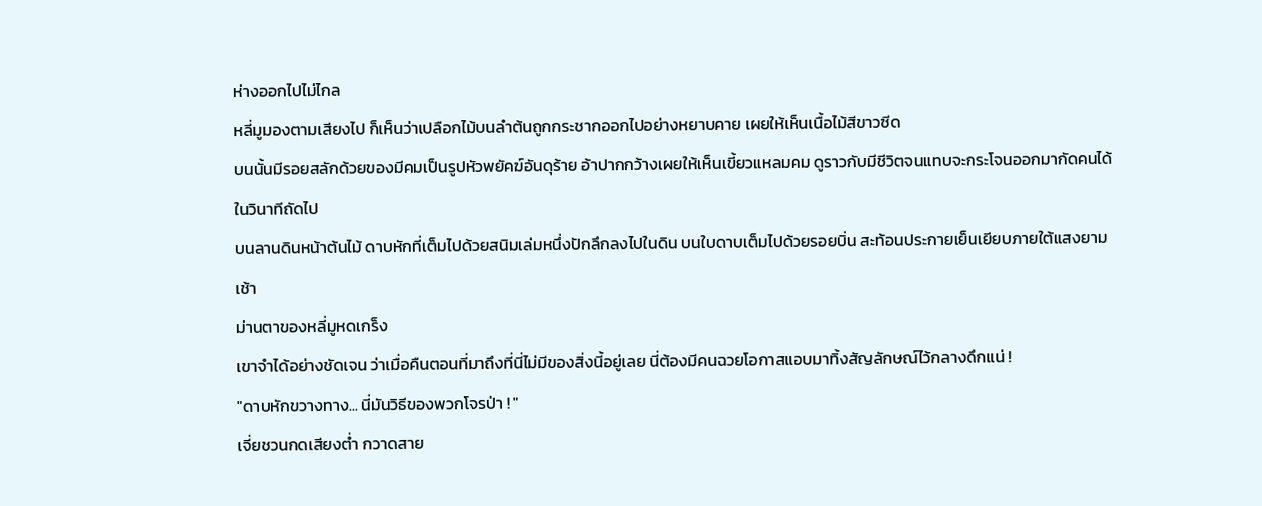ห่างออกไปไม่ไกล
หลี่มูมองตามเสียงไป ก็เห็นว่าเปลือกไม้บนลำต้นถูกกระชากออกไปอย่างหยาบคาย เผยให้เห็นเนื้อไม้สีขาวซีด
บนนั้นมีรอยสลักด้วยของมีคมเป็นรูปหัวพยัคฆ์อันดุร้าย อ้าปากกว้างเผยให้เห็นเขี้ยวแหลมคม ดูราวกับมีชีวิตจนแทบจะกระโจนออกมากัดคนได้ในวินาทีถัดไป
บนลานดินหน้าต้นไม้ ดาบหักที่เต็มไปด้วยสนิมเล่มหนึ่งปักลึกลงไปในดิน บนใบดาบเต็มไปด้วยรอยบิ่น สะท้อนประกายเย็นเยียบภายใต้แสงยามเช้า
ม่านตาของหลี่มูหดเกร็ง
เขาจำได้อย่างชัดเจน ว่าเมื่อคืนตอนที่มาถึงที่นี่ไม่มีของสิ่งนี้อยู่เลย นี่ต้องมีคนฉวยโอกาสแอบมาทิ้งสัญลักษณ์ไว้กลางดึกแน่ !
"ดาบหักขวางทาง... นี่มันวิธีของพวกโจรป่า ! "
เจี่ยชวนกดเสียงต่ำ กวาดสาย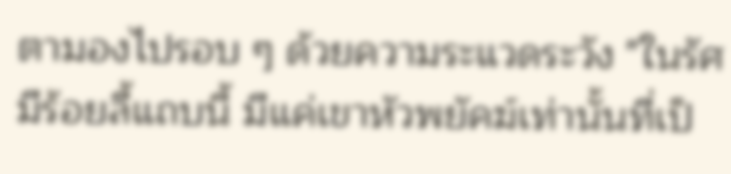ตามองไปรอบ ๆ ด้วยความระแวดระวัง "ในรัศมีร้อยลี้แถบนี้ มีแค่เขาหัวพยัคฆ์เท่านั้นที่เป็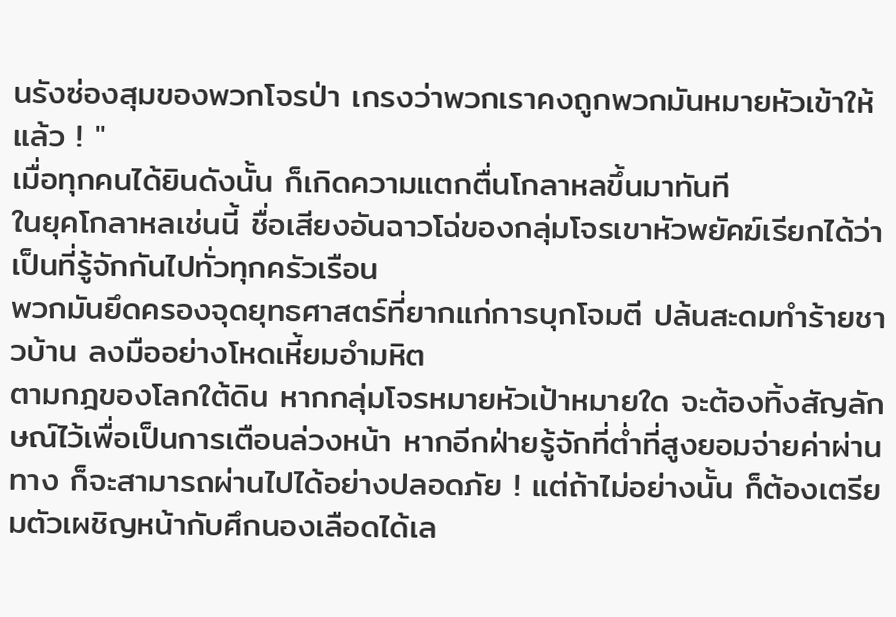นรังซ่องสุมของพวกโจรป่า เกรงว่าพวกเราคงถูกพวกมันหมายหัวเข้าให้แล้ว ! "
เมื่อทุกคนได้ยินดังนั้น ก็เกิดความแตกตื่นโกลาหลขึ้นมาทันที
ในยุคโกลาหลเช่นนี้ ชื่อเสียงอันฉาวโฉ่ของกลุ่มโจรเขาหัวพยัคฆ์เรียกได้ว่าเป็นที่รู้จักกันไปทั่วทุกครัวเรือน
พวกมันยึดครองจุดยุทธศาสตร์ที่ยากแก่การบุกโจมตี ปล้นสะดมทำร้ายชาวบ้าน ลงมืออย่างโหดเหี้ยมอำมหิต
ตามกฎของโลกใต้ดิน หากกลุ่มโจรหมายหัวเป้าหมายใด จะต้องทิ้งสัญลักษณ์ไว้เพื่อเป็นการเตือนล่วงหน้า หากอีกฝ่ายรู้จักที่ต่ำที่สูงยอมจ่ายค่าผ่านทาง ก็จะสามารถผ่านไปได้อย่างปลอดภัย ! แต่ถ้าไม่อย่างนั้น ก็ต้องเตรียมตัวเผชิญหน้ากับศึกนองเลือดได้เล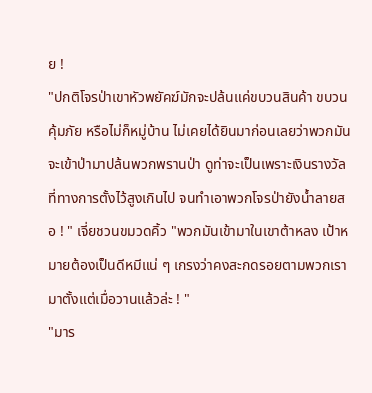ย !
"ปกติโจรป่าเขาหัวพยัคฆ์มักจะปล้นแค่ขบวนสินค้า ขบวนคุ้มภัย หรือไม่ก็หมู่บ้าน ไม่เคยได้ยินมาก่อนเลยว่าพวกมันจะเข้าป่ามาปล้นพวกพรานป่า ดูท่าจะเป็นเพราะเงินรางวัลที่ทางการตั้งไว้สูงเกินไป จนทำเอาพวกโจรป่ายังน้ำลายสอ ! " เจี่ยชวนขมวดคิ้ว "พวกมันเข้ามาในเขาต้าหลง เป้าหมายต้องเป็นดีหมีแน่ ๆ เกรงว่าคงสะกดรอยตามพวกเรามาตั้งแต่เมื่อวานแล้วล่ะ ! "
"มาร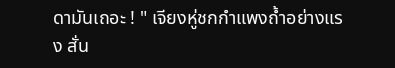ดามันเถอะ ! " เจียงหู่ชกกำแพงถ้ำอย่างแรง สั่น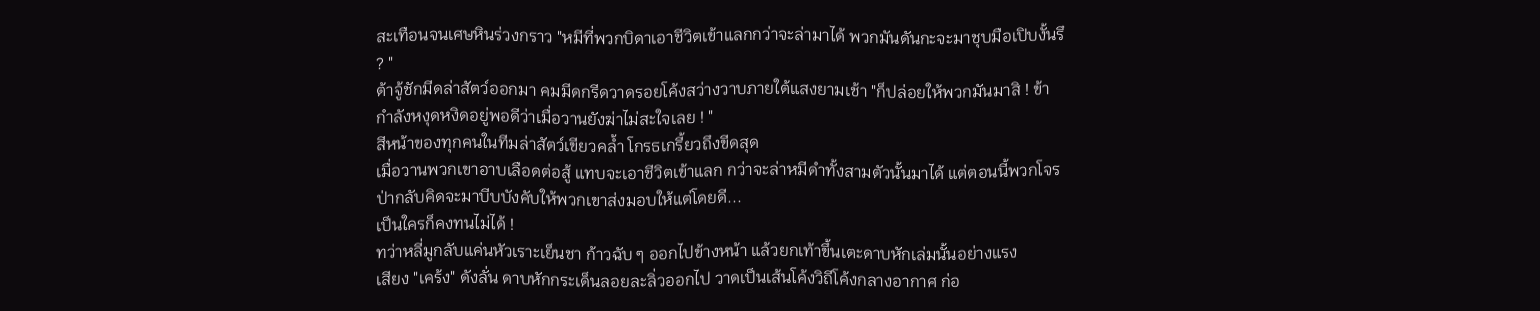สะเทือนจนเศษหินร่วงกราว "หมีที่พวกบิดาเอาชีวิตเข้าแลกกว่าจะล่ามาได้ พวกมันดันกะจะมาชุบมือเปิบงั้นรึ ? "
ต้าจู้ชักมีดล่าสัตว์ออกมา คมมีดกรีดวาดรอยโค้งสว่างวาบภายใต้แสงยามเช้า "ก็ปล่อยให้พวกมันมาสิ ! ข้ากำลังหงุดหงิดอยู่พอดีว่าเมื่อวานยังฆ่าไม่สะใจเลย ! "
สีหน้าของทุกคนในทีมล่าสัตว์เขียวคล้ำ โกรธเกรี้ยวถึงขีดสุด
เมื่อวานพวกเขาอาบเลือดต่อสู้ แทบจะเอาชีวิตเข้าแลก กว่าจะล่าหมีดำทั้งสามตัวนั้นมาได้ แต่ตอนนี้พวกโจรป่ากลับคิดจะมาบีบบังคับให้พวกเขาส่งมอบให้แต่โดยดี...
เป็นใครก็คงทนไม่ได้ !
ทว่าหลี่มูกลับแค่นหัวเราะเย็นชา ก้าวฉับ ๆ ออกไปข้างหน้า แล้วยกเท้าขึ้นเตะดาบหักเล่มนั้นอย่างแรง
เสียง "เคร้ง" ดังลั่น ดาบหักกระเด็นลอยละลิ่วออกไป วาดเป็นเส้นโค้งวิถีโค้งกลางอากาศ ก่อ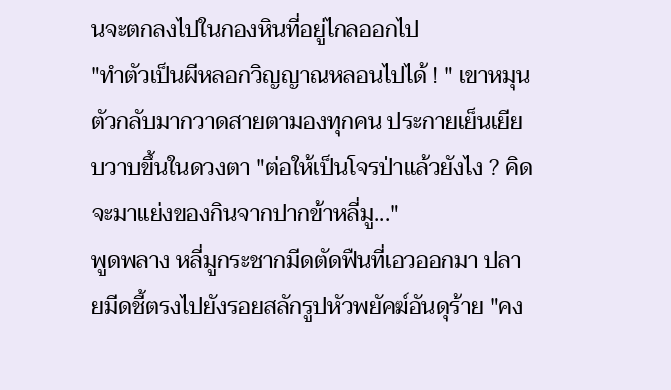นจะตกลงไปในกองหินที่อยู่ไกลออกไป
"ทำตัวเป็นผีหลอกวิญญาณหลอนไปได้ ! " เขาหมุนตัวกลับมากวาดสายตามองทุกคน ประกายเย็นเยียบวาบขึ้นในดวงตา "ต่อให้เป็นโจรป่าแล้วยังไง ? คิดจะมาแย่งของกินจากปากข้าหลี่มู..."
พูดพลาง หลี่มูกระชากมีดตัดฟืนที่เอวออกมา ปลายมีดชี้ตรงไปยังรอยสลักรูปหัวพยัคฆ์อันดุร้าย "คง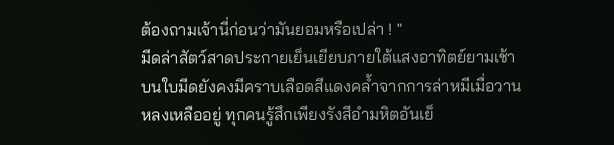ต้องถามเจ้านี่ก่อนว่ามันยอมหรือเปล่า ! "
มีดล่าสัตว์สาดประกายเย็นเยียบภายใต้แสงอาทิตย์ยามเช้า บนใบมีดยังคงมีคราบเลือดสีแดงคล้ำจากการล่าหมีเมื่อวานหลงเหลืออยู่ ทุกคนรู้สึกเพียงรังสีอำมหิตอันเย็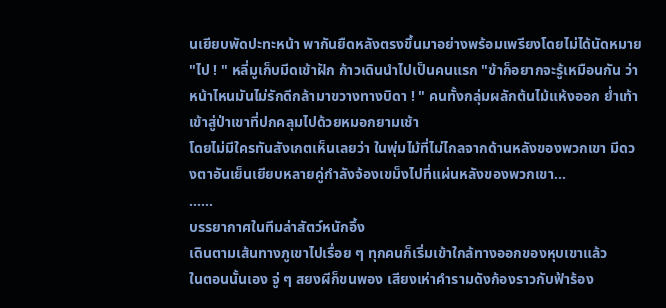นเยียบพัดปะทะหน้า พากันยืดหลังตรงขึ้นมาอย่างพร้อมเพรียงโดยไม่ได้นัดหมาย
"ไป ! " หลี่มูเก็บมีดเข้าฝัก ก้าวเดินนำไปเป็นคนแรก "ข้าก็อยากจะรู้เหมือนกัน ว่าหน้าไหนมันไม่รักดีกล้ามาขวางทางบิดา ! " คนทั้งกลุ่มผลักต้นไม้แห้งออก ย่ำเท้าเข้าสู่ป่าเขาที่ปกคลุมไปด้วยหมอกยามเช้า
โดยไม่มีใครทันสังเกตเห็นเลยว่า ในพุ่มไม้ที่ไม่ไกลจากด้านหลังของพวกเขา มีดวงตาอันเย็นเยียบหลายคู่กำลังจ้องเขม็งไปที่แผ่นหลังของพวกเขา...
……
บรรยากาศในทีมล่าสัตว์หนักอึ้ง
เดินตามเส้นทางภูเขาไปเรื่อย ๆ ทุกคนก็เริ่มเข้าใกล้ทางออกของหุบเขาแล้ว
ในตอนนั้นเอง จู่ ๆ สยงผีก็ขนพอง เสียงเห่าคำรามดังก้องราวกับฟ้าร้อง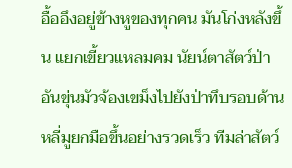อื้ออึงอยู่ข้างหูของทุกคน มันโก่งหลังขึ้น แยกเขี้ยวแหลมคม นัยน์ตาสัตว์ป่าอันขุ่นมัวจ้องเขม็งไปยังป่าทึบรอบด้าน
หลี่มูยกมือขึ้นอย่างรวดเร็ว ทีมล่าสัตว์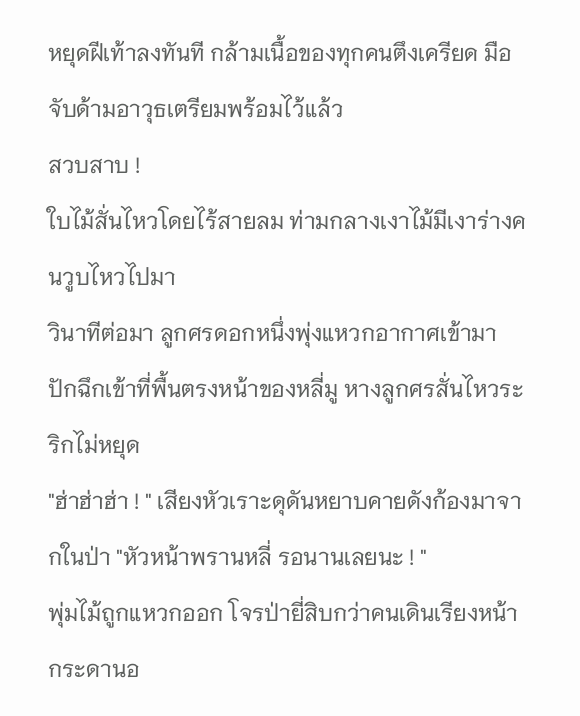หยุดฝีเท้าลงทันที กล้ามเนื้อของทุกคนตึงเครียด มือจับด้ามอาวุธเตรียมพร้อมไว้แล้ว
สวบสาบ !
ใบไม้สั่นไหวโดยไร้สายลม ท่ามกลางเงาไม้มีเงาร่างคนวูบไหวไปมา
วินาทีต่อมา ลูกศรดอกหนึ่งพุ่งแหวกอากาศเข้ามา ปักฉึกเข้าที่พื้นตรงหน้าของหลี่มู หางลูกศรสั่นไหวระริกไม่หยุด
"ฮ่าฮ่าฮ่า ! " เสียงหัวเราะดุดันหยาบคายดังก้องมาจากในป่า "หัวหน้าพรานหลี่ รอนานเลยนะ ! "
พุ่มไม้ถูกแหวกออก โจรป่ายี่สิบกว่าคนเดินเรียงหน้ากระดานอ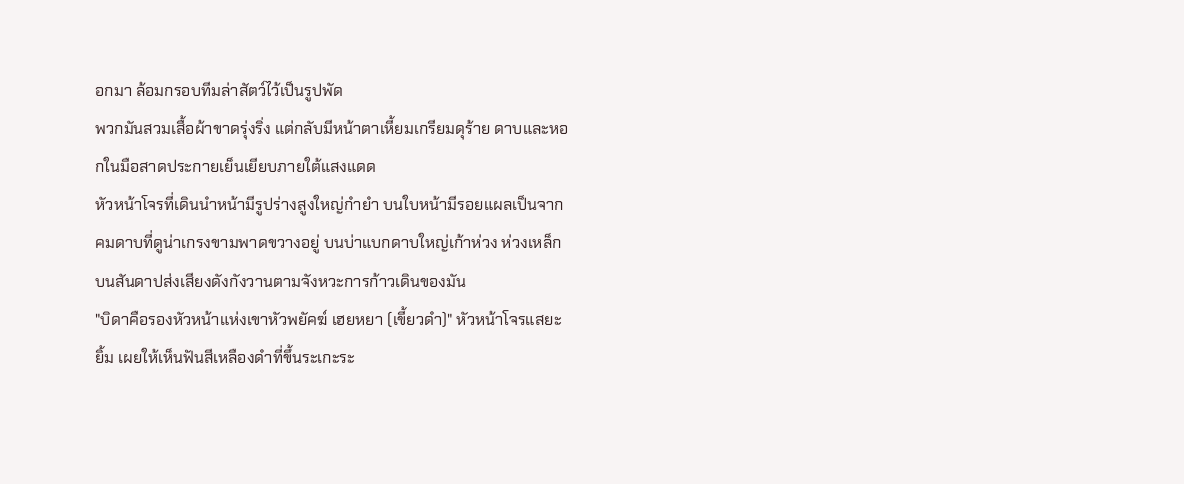อกมา ล้อมกรอบทีมล่าสัตว์ไว้เป็นรูปพัด
พวกมันสวมเสื้อผ้าขาดรุ่งริ่ง แต่กลับมีหน้าตาเหี้ยมเกรียมดุร้าย ดาบและหอกในมือสาดประกายเย็นเยียบภายใต้แสงแดด
หัวหน้าโจรที่เดินนำหน้ามีรูปร่างสูงใหญ่กำยำ บนใบหน้ามีรอยแผลเป็นจากคมดาบที่ดูน่าเกรงขามพาดขวางอยู่ บนบ่าแบกดาบใหญ่เก้าห่วง ห่วงเหล็กบนสันดาปส่งเสียงดังกังวานตามจังหวะการก้าวเดินของมัน
"บิดาคือรองหัวหน้าแห่งเขาหัวพยัคฆ์ เฮยหยา (เขี้ยวดำ)" หัวหน้าโจรแสยะยิ้ม เผยให้เห็นฟันสีเหลืองดำที่ขึ้นระเกะระ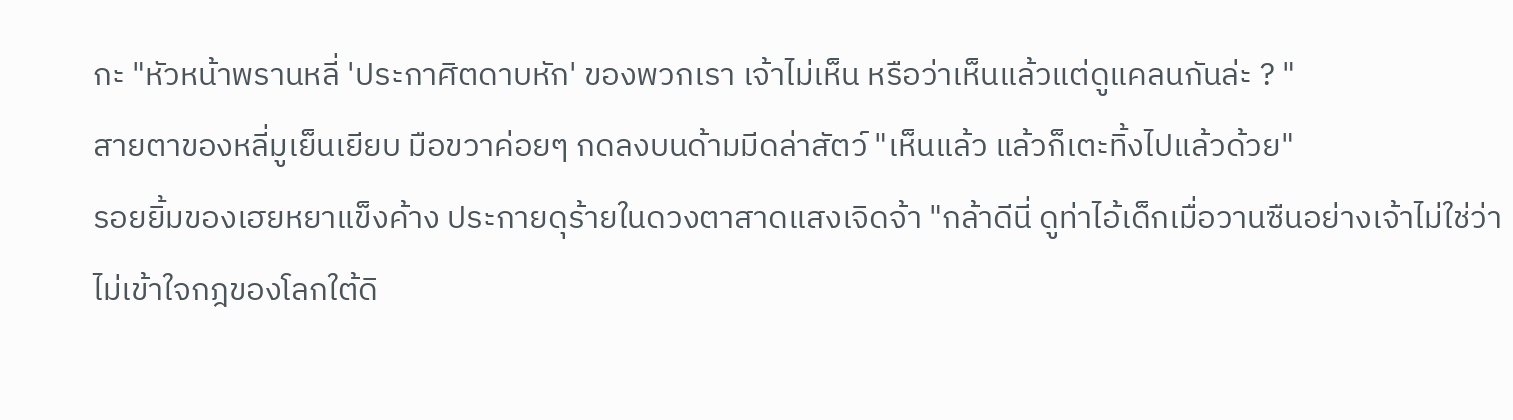กะ "หัวหน้าพรานหลี่ 'ประกาศิตดาบหัก' ของพวกเรา เจ้าไม่เห็น หรือว่าเห็นแล้วแต่ดูแคลนกันล่ะ ? "
สายตาของหลี่มูเย็นเยียบ มือขวาค่อยๆ กดลงบนด้ามมีดล่าสัตว์ "เห็นแล้ว แล้วก็เตะทิ้งไปแล้วด้วย"
รอยยิ้มของเฮยหยาแข็งค้าง ประกายดุร้ายในดวงตาสาดแสงเจิดจ้า "กล้าดีนี่ ดูท่าไอ้เด็กเมื่อวานซืนอย่างเจ้าไม่ใช่ว่าไม่เข้าใจกฎของโลกใต้ดิ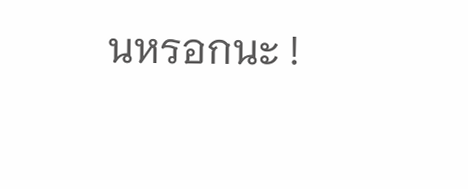นหรอกนะ !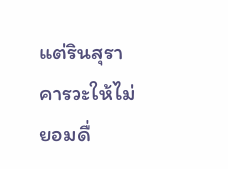แต่รินสุราคารวะให้ไม่ยอมดื่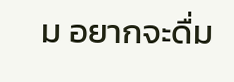ม อยากจะดื่ม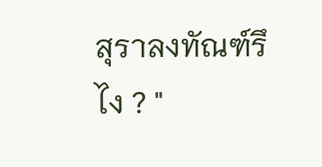สุราลงทัณฑ์รึไง ? "